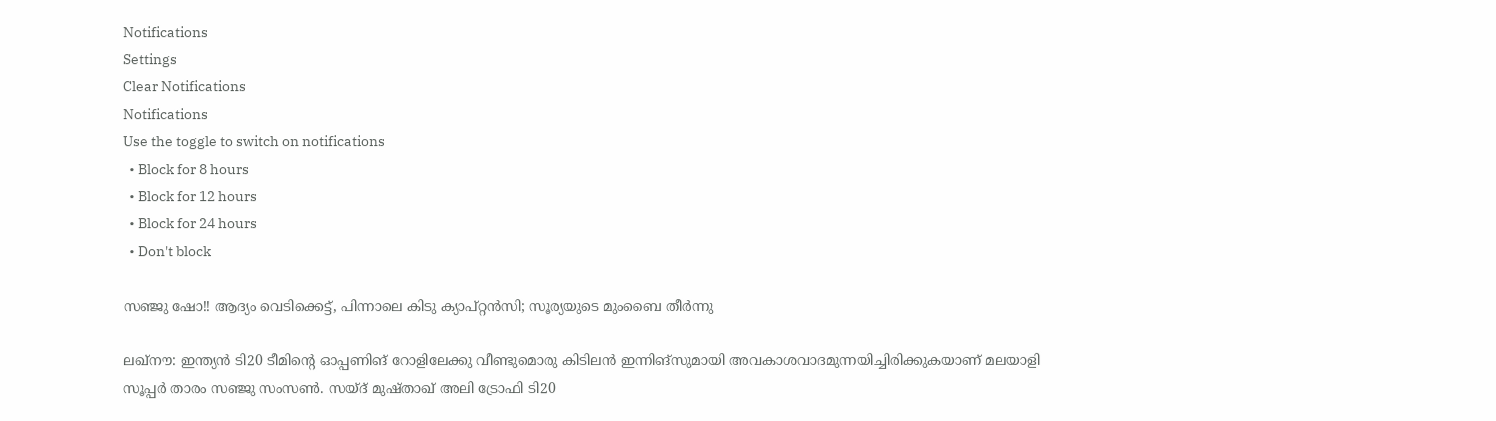Notifications
Settings
Clear Notifications
Notifications
Use the toggle to switch on notifications
  • Block for 8 hours
  • Block for 12 hours
  • Block for 24 hours
  • Don't block

സഞ്ജു ഷോ!! ആദ്യം വെടിക്കെട്ട്, പിന്നാലെ കിടു ക്യാപ്റ്റന്‍സി; സൂര്യയുടെ മുംബൈ തീര്‍ന്നു

ലഖ്‌നൗ: ഇന്ത്യന്‍ ടി20 ടീമിന്റെ ഓപ്പണിങ് റോളിലേക്കു വീണ്ടുമൊരു കിടിലന്‍ ഇന്നിങ്‌സുമായി അവകാശവാദമുന്നയിച്ചിരിക്കുകയാണ് മലയാളി സൂപ്പര്‍ താരം സഞ്ജു സംസണ്‍. സയ്ദ് മുഷ്താഖ് അലി ട്രോഫി ടി20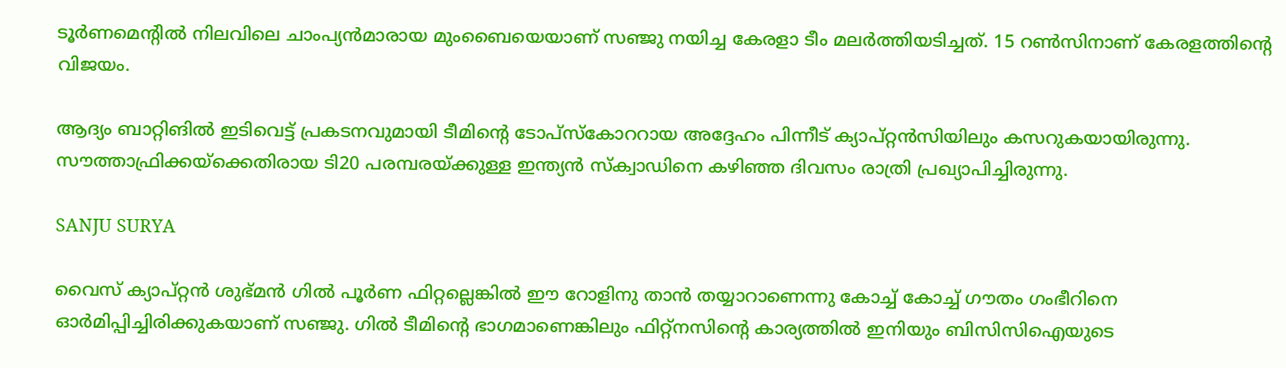ടൂര്‍ണമെന്റില്‍ നിലവിലെ ചാംപ്യന്‍മാരായ മുംബൈയെയാണ് സഞ്ജു നയിച്ച കേരളാ ടീം മലര്‍ത്തിയടിച്ചത്. 15 റണ്‍സിനാണ് കേരളത്തിന്റെ വിജയം.

ആദ്യം ബാറ്റിങില്‍ ഇടിവെട്ട് പ്രകടനവുമായി ടീമിന്റെ ടോപ്‌സ്‌കോററായ അദ്ദേഹം പിന്നീട് ക്യാപ്റ്റന്‍സിയിലും കസറുകയായിരുന്നു. സൗത്താഫ്രിക്കയ്‌ക്കെതിരായ ടി20 പരമ്പരയ്ക്കുള്ള ഇന്ത്യന്‍ സ്‌ക്വാഡിനെ കഴിഞ്ഞ ദിവസം രാത്രി പ്രഖ്യാപിച്ചിരുന്നു.

SANJU SURYA

വൈസ് ക്യാപ്റ്റന്‍ ശുഭ്മന്‍ ഗില്‍ പൂര്‍ണ ഫിറ്റല്ലെങ്കില്‍ ഈ റോളിനു താന്‍ തയ്യാറാണെന്നു കോച്ച് കോച്ച് ഗൗതം ഗംഭീറിനെ ഓര്‍മിപ്പിച്ചിരിക്കുകയാണ് സഞ്ജു. ഗില്‍ ടീമിന്റെ ഭാഗമാണെങ്കിലും ഫിറ്റ്‌നസിന്റെ കാര്യത്തില്‍ ഇനിയും ബിസിസിഐയുടെ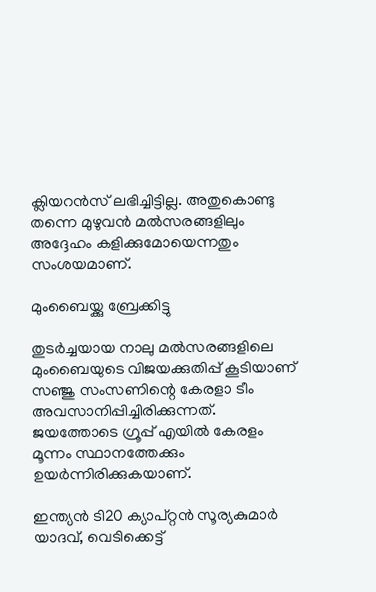ക്ലിയറന്‍സ് ലഭിച്ചിട്ടില്ല. അതുകൊണ്ടു തന്നെ മുഴുവന്‍ മല്‍സരങ്ങളിലും അദ്ദേഹം കളിക്കുമോയെന്നതും സംശയമാണ്.

മുംബൈയ്ക്കു ബ്രേക്കിട്ടു

തുടര്‍ച്ചയായ നാലു മല്‍സരങ്ങളിലെ മുംബൈയുടെ വിജയക്കുതിപ്പ് കൂടിയാണ് സഞ്ജു സംസണിന്റെ കേരളാ ടീം അവസാനിപ്പിച്ചിരിക്കുന്നത്. ജയത്തോടെ ഗ്രൂപ്പ് എയില്‍ കേരളം മൂന്നം സ്ഥാനത്തേക്കും ഉയര്‍ന്നിരിക്കുകയാണ്.

ഇന്ത്യന്‍ ടി20 ക്യാപ്റ്റന്‍ സൂര്യകുമാര്‍ യാദവ്, വെടിക്കെട്ട്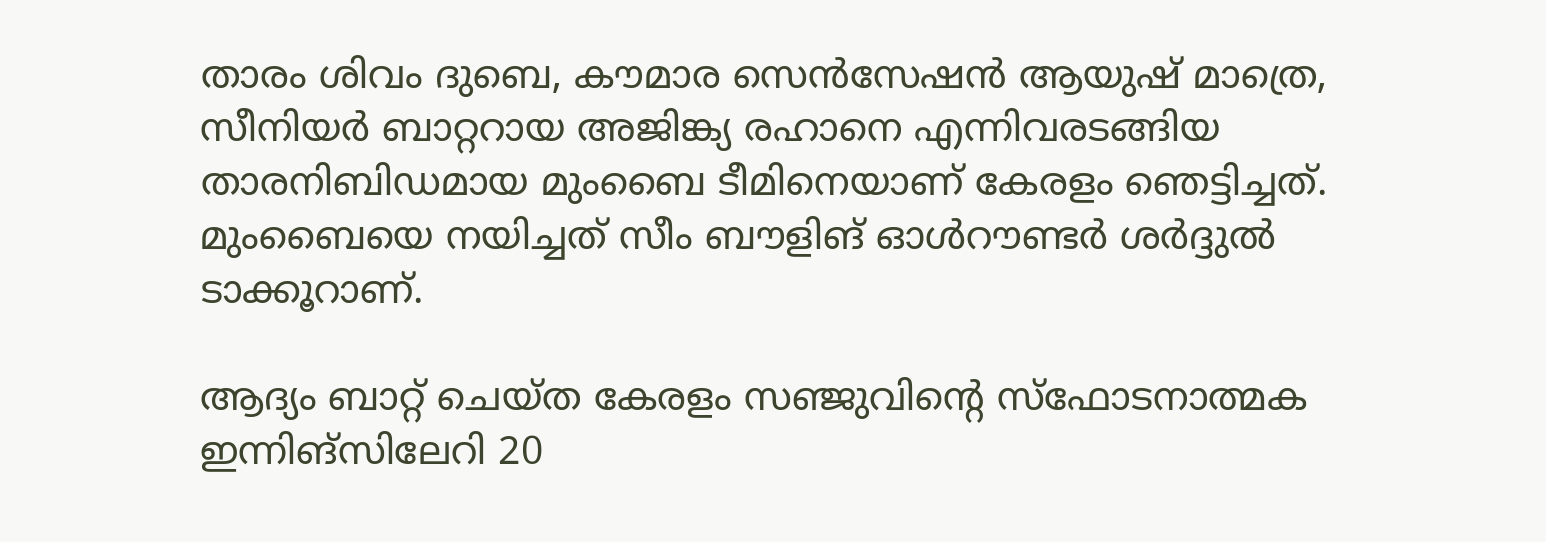താരം ശിവം ദുബെ, കൗമാര സെന്‍സേഷന്‍ ആയുഷ് മാത്രെ, സീനിയര്‍ ബാറ്ററായ അജിങ്ക്യ രഹാനെ എന്നിവരടങ്ങിയ താരനിബിഡമായ മുംബൈ ടീമിനെയാണ് കേരളം ഞെട്ടിച്ചത്. മുംബൈയെ നയിച്ചത് സീം ബൗളിങ് ഓള്‍റൗണ്ടര്‍ ശര്‍ദ്ദുല്‍ ടാക്കൂറാണ്.

ആദ്യം ബാറ്റ് ചെയ്ത കേരളം സഞ്ജുവിന്റെ സ്‌ഫോടനാത്മക ഇന്നിങ്‌സിലേറി 20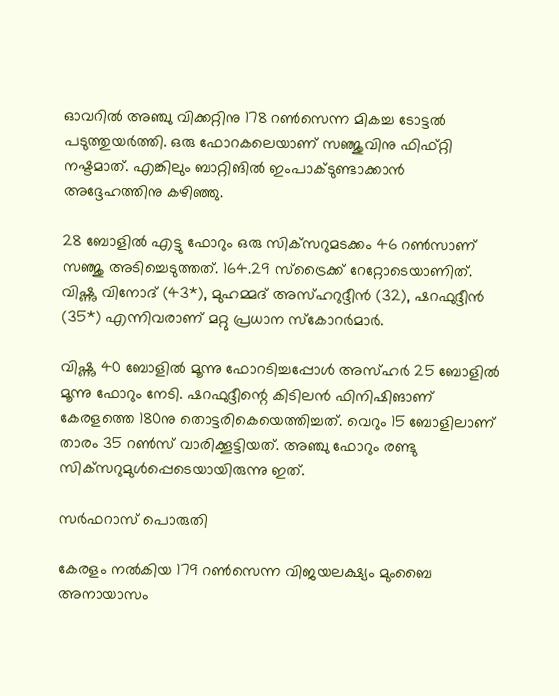ഓവറില്‍ അഞ്ചു വിക്കറ്റിനു 178 റണ്‍സെന്ന മികച്ച ടോട്ടല്‍ പടുത്തുയര്‍ത്തി. ഒരു ഫോറകലെയാണ് സഞ്ജുവിനു ഫിഫ്റ്റി നഷ്ടമാത്. എങ്കിലും ബാറ്റിങില്‍ ഇംപാക്ടുണ്ടാക്കാന്‍ അദ്ദേഹത്തിനു കഴിഞ്ഞു.

28 ബോളില്‍ എട്ടു ഫോറും ഒരു സിക്‌സറുമടക്കം 46 റണ്‍സാണ് സഞ്ജു അടിച്ചെടുത്തത്. 164.29 സ്‌ട്രൈക്ക് റേറ്റോടെയാണിത്. വിഷ്ണു വിനോദ് (43*), മുഹമ്മദ് അസ്ഹറുദ്ദീന്‍ (32), ഷറഫുദ്ദീന്‍ (35*) എന്നിവരാണ് മറ്റു പ്രധാന സ്‌കോറര്‍മാര്‍.

വിഷ്ണു 40 ബോളില്‍ മൂന്നു ഫോറടിച്ചപ്പോള്‍ അസ്ഹര്‍ 25 ബോളില്‍ മൂന്നു ഫോറും നേടി. ഷറഫുദ്ദീന്റെ കിടിലന്‍ ഫിനിഷിങാണ് കേരളത്തെ 180നു തൊട്ടരികെയെത്തിച്ചത്. വെറും 15 ബോളിലാണ് താരം 35 റണ്‍സ് വാരിക്കൂട്ടിയത്. അഞ്ചു ഫോറും രണ്ടു സിക്‌സറുമുള്‍പ്പെടെയായിരുന്നു ഇത്.

സര്‍ഫറാസ് പൊരുതി

കേരളം നല്‍കിയ 179 റണ്‍സെന്ന വിജയലക്ഷ്യം മുംബൈ അനായാസം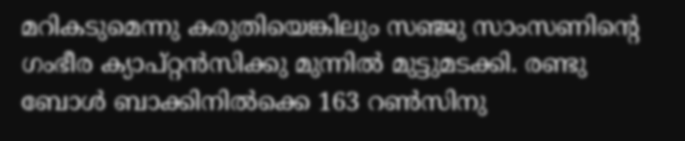മറികടുമെന്നു കരുതിയെങ്കിലും സഞ്ജു സാംസണിന്റെ ഗംഭീര ക്യാപ്റ്റന്‍സിക്കു മുന്നില്‍ മുട്ടുമടക്കി. രണ്ടു ബോള്‍ ബാക്കിനില്‍ക്കെ 163 റണ്‍സിനു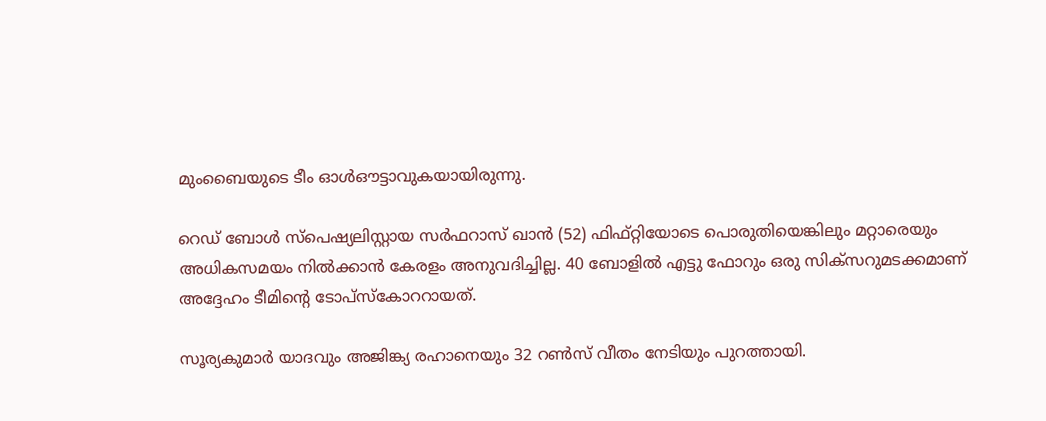മുംബൈയുടെ ടീം ഓള്‍ഔട്ടാവുകയായിരുന്നു.

റെഡ് ബോള്‍ സ്‌പെഷ്യലിസ്റ്റായ സര്‍ഫറാസ് ഖാന്‍ (52) ഫിഫ്റ്റിയോടെ പൊരുതിയെങ്കിലും മറ്റാരെയും അധികസമയം നില്‍ക്കാന്‍ കേരളം അനുവദിച്ചില്ല. 40 ബോളില്‍ എട്ടു ഫോറും ഒരു സിക്‌സറുമടക്കമാണ് അദ്ദേഹം ടീമിന്റെ ടോപ്‌സ്‌കോററായത്.

സൂര്യകുമാര്‍ യാദവും അജിങ്ക്യ രഹാനെയും 32 റണ്‍സ് വീതം നേടിയും പുറത്തായി.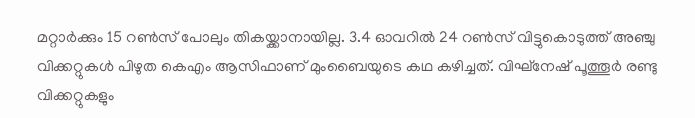മറ്റാര്‍ക്കും 15 റണ്‍സ് പോലും തികയ്ക്കാനായില്ല. 3.4 ഓവറില്‍ 24 റണ്‍സ് വിട്ടുകൊടുത്ത് അഞ്ചു വിക്കറ്റുകള്‍ പിഴുത കെഎം ആസിഫാണ് മുംബൈയുടെ കഥ കഴിച്ചത്. വിഘ്‌നേഷ് പൂത്തൂര്‍ രണ്ടു വിക്കറ്റുകളും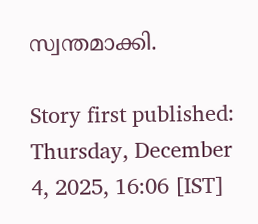സ്വന്തമാക്കി.

Story first published: Thursday, December 4, 2025, 16:06 [IST]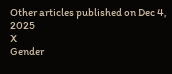Other articles published on Dec 4, 2025
X
Gender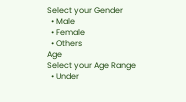Select your Gender
  • Male
  • Female
  • Others
Age
Select your Age Range
  • Under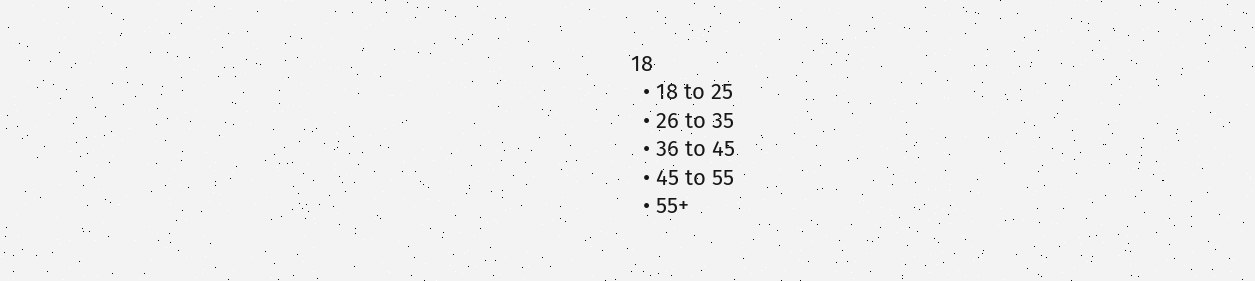18
  • 18 to 25
  • 26 to 35
  • 36 to 45
  • 45 to 55
  • 55+